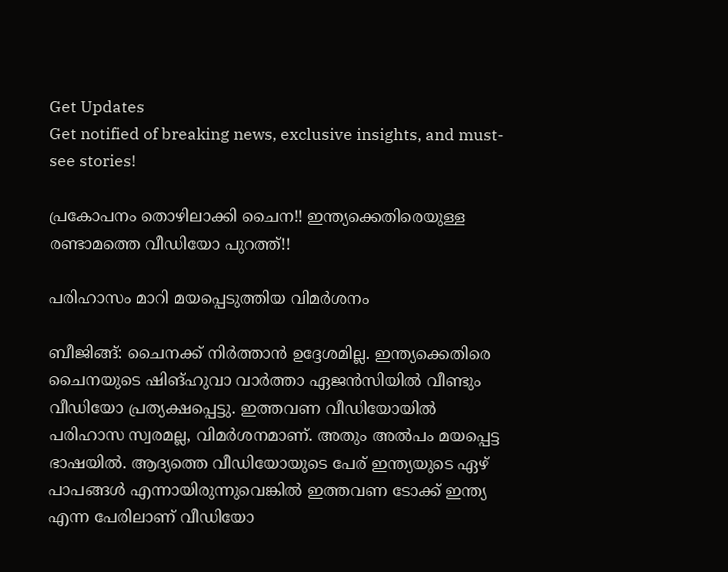Get Updates
Get notified of breaking news, exclusive insights, and must-see stories!

പ്രകോപനം തൊഴിലാക്കി ചൈന!! ഇന്ത്യക്കെതിരെയുള്ള രണ്ടാമത്തെ വീഡിയോ പുറത്ത്!!

പരിഹാസം മാറി മയപ്പെടുത്തിയ വിമര്‍ശനം

ബീജിങ്ങ്: ചൈനക്ക് നിര്‍ത്താന്‍ ഉദ്ദേശമില്ല. ഇന്ത്യക്കെതിരെ ചൈനയുടെ ഷിങ്ഹുവാ വാര്‍ത്താ ഏജന്‍സിയില്‍ വീണ്ടും വീഡിയോ പ്രത്യക്ഷപ്പെട്ടു. ഇത്തവണ വീഡിയോയില്‍ പരിഹാസ സ്വരമല്ല, വിമര്‍ശനമാണ്. അതും അല്‍പം മയപ്പെട്ട ഭാഷയില്‍. ആദ്യത്തെ വീഡിയോയുടെ പേര് ഇന്ത്യയുടെ ഏഴ് പാപങ്ങള്‍ എന്നായിരുന്നുവെങ്കില്‍ ഇത്തവണ ടോക്ക് ഇന്ത്യ എന്ന പേരിലാണ് വീഡിയോ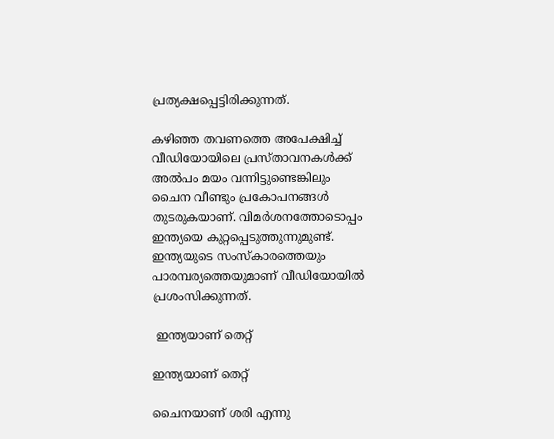പ്രത്യക്ഷപ്പെട്ടിരിക്കുന്നത്.

കഴിഞ്ഞ തവണത്തെ അപേക്ഷിച്ച് വീഡിയോയിലെ പ്രസ്താവനകള്‍ക്ക് അല്‍പം മയം വന്നിട്ടുണ്ടെങ്കിലും ചൈന വീണ്ടും പ്രകോപനങ്ങള്‍ തുടരുകയാണ്. വിമര്‍ശനത്തോടൊപ്പം ഇന്ത്യയെ കുറ്റപ്പെടുത്തുന്നുമുണ്ട്. ഇന്ത്യയുടെ സംസ്‌കാരത്തെയും പാരമ്പര്യത്തെയുമാണ് വീഡിയോയില്‍ പ്രശംസിക്കുന്നത്.

 ഇന്ത്യയാണ് തെറ്റ്

ഇന്ത്യയാണ് തെറ്റ്

ചൈനയാണ് ശരി എന്നു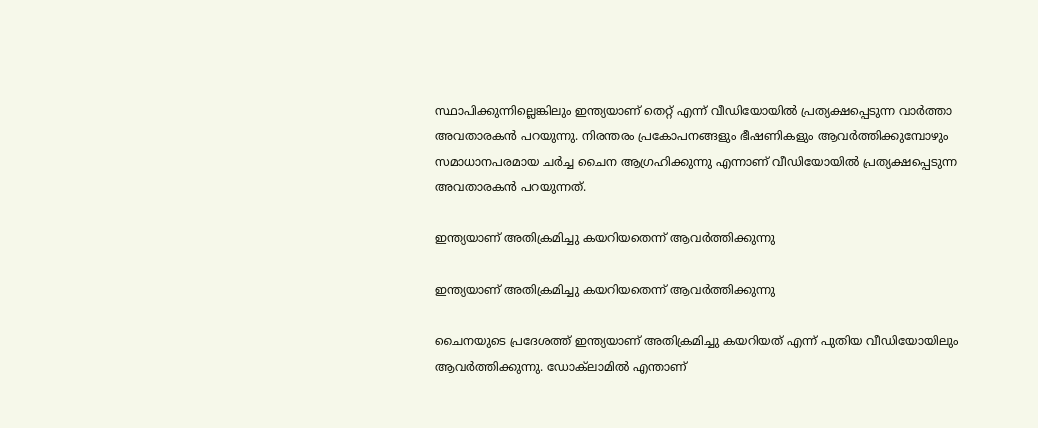സ്ഥാപിക്കുന്നില്ലെങ്കിലും ഇന്ത്യയാണ് തെറ്റ് എന്ന് വീഡിയോയില്‍ പ്രത്യക്ഷപ്പെടുന്ന വാര്‍ത്താ അവതാരകന്‍ പറയുന്നു. നിരന്തരം പ്രകോപനങ്ങളും ഭീഷണികളും ആവര്‍ത്തിക്കുമ്പോഴും സമാധാനപരമായ ചര്‍ച്ച ചൈന ആഗ്രഹിക്കുന്നു എന്നാണ് വീഡിയോയില്‍ പ്രത്യക്ഷപ്പെടുന്ന അവതാരകന്‍ പറയുന്നത്.

ഇന്ത്യയാണ് അതിക്രമിച്ചു കയറിയതെന്ന് ആവര്‍ത്തിക്കുന്നു

ഇന്ത്യയാണ് അതിക്രമിച്ചു കയറിയതെന്ന് ആവര്‍ത്തിക്കുന്നു

ചൈനയുടെ പ്രദേശത്ത് ഇന്ത്യയാണ് അതിക്രമിച്ചു കയറിയത് എന്ന് പുതിയ വീഡിയോയിലും ആവര്‍ത്തിക്കുന്നു. ഡോക്‌ലാമില്‍ എന്താണ്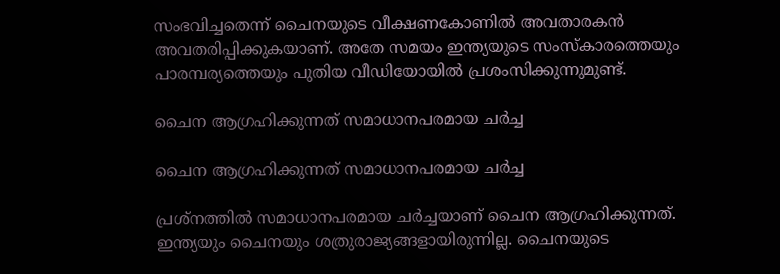സംഭവിച്ചതെന്ന് ചൈനയുടെ വീക്ഷണകോണില്‍ അവതാരകന്‍ അവതരിപ്പിക്കുകയാണ്. അതേ സമയം ഇന്ത്യയുടെ സംസ്‌കാരത്തെയും പാരമ്പര്യത്തെയും പുതിയ വീഡിയോയില്‍ പ്രശംസിക്കുന്നുമുണ്ട്.

ചൈന ആഗ്രഹിക്കുന്നത് സമാധാനപരമായ ചര്‍ച്ച

ചൈന ആഗ്രഹിക്കുന്നത് സമാധാനപരമായ ചര്‍ച്ച

പ്രശ്‌നത്തില്‍ സമാധാനപരമായ ചര്‍ച്ചയാണ് ചൈന ആഗ്രഹിക്കുന്നത്. ഇന്ത്യയും ചൈനയും ശത്രുരാജ്യങ്ങളായിരുന്നില്ല. ചൈനയുടെ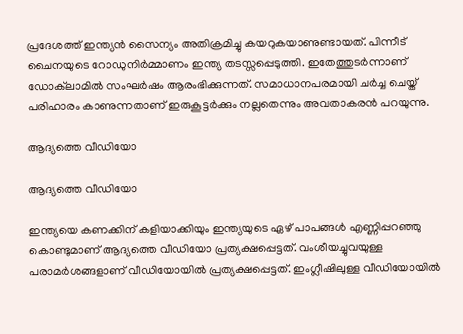പ്രദേശത്ത് ഇന്ത്യന്‍ സൈന്യം അതിക്രമിച്ചു കയറുകയാണുണ്ടായത്. പിന്നീട് ചൈനയുടെ റോഡുനിര്‍മ്മാണം ഇന്ത്യ തടസ്സപ്പെടുത്തി. ഇതേത്തുടര്‍ന്നാണ് ഡോക്‌ലാമില്‍ സംഘര്‍ഷം ആരംഭിക്കുന്നത്. സമാധാനപരമായി ചര്‍ച്ച ചെയ്ത് പരിഹാരം കാണുന്നതാണ് ഇരുകൂട്ടര്‍ക്കും നല്ലതെന്നും അവതാകരന്‍ പറയുന്നു.

ആദ്യത്തെ വീഡിയോ

ആദ്യത്തെ വീഡിയോ

ഇന്ത്യയെ കണക്കിന് കളിയാക്കിയും ഇന്ത്യയുടെ ഏഴ് പാപങ്ങള്‍ എണ്ണിപ്പറഞ്ഞു കൊണ്ടുമാണ് ആദ്യത്തെ വീഡിയോ പ്രത്യക്ഷപ്പെട്ടത്. വംശീയച്ചുവയുള്ള പരാമര്‍ശങ്ങളാണ് വീഡിയോയില്‍ പ്രത്യക്ഷപ്പെട്ടത്. ഇംഗ്ലീഷിലുള്ള വീഡിയോയില്‍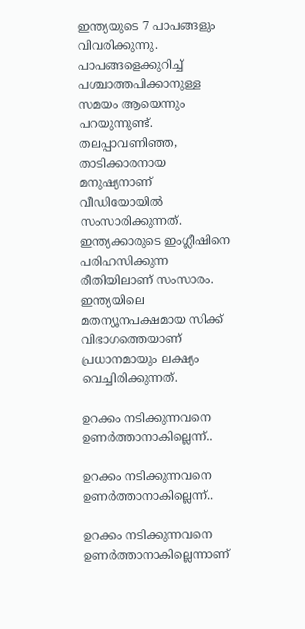ഇന്ത്യയുടെ 7 പാപങ്ങളും വിവരിക്കുന്നു. പാപങ്ങളെക്കുറിച്ച് പശ്ചാത്തപിക്കാനുള്ള സമയം ആയെന്നും പറയുന്നുണ്ട്. തലപ്പാവണിഞ്ഞ, താടിക്കാരനായ മനുഷ്യനാണ് വീഡിയോയില്‍ സംസാരിക്കുന്നത്. ഇന്ത്യക്കാരുടെ ഇംഗ്ലീഷിനെ പരിഹസിക്കുന്ന രീതിയിലാണ് സംസാരം. ഇന്ത്യയിലെ മതന്യൂനപക്ഷമായ സിക്ക് വിഭാഗത്തെയാണ് പ്രധാനമായും ലക്ഷ്യം വെച്ചിരിക്കുന്നത്.

ഉറക്കം നടിക്കുന്നവനെ ഉണര്‍ത്താനാകില്ലെന്ന്..

ഉറക്കം നടിക്കുന്നവനെ ഉണര്‍ത്താനാകില്ലെന്ന്..

ഉറക്കം നടിക്കുന്നവനെ ഉണര്‍ത്താനാകില്ലെന്നാണ്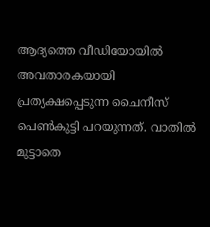ആദ്യത്തെ വീഡിയോയില്‍ അവതാരകയായി പ്രത്യക്ഷപ്പെടുന്ന ചൈനീസ് പെണ്‍കുട്ടി പറയുന്നത്. വാതില്‍ മുട്ടാതെ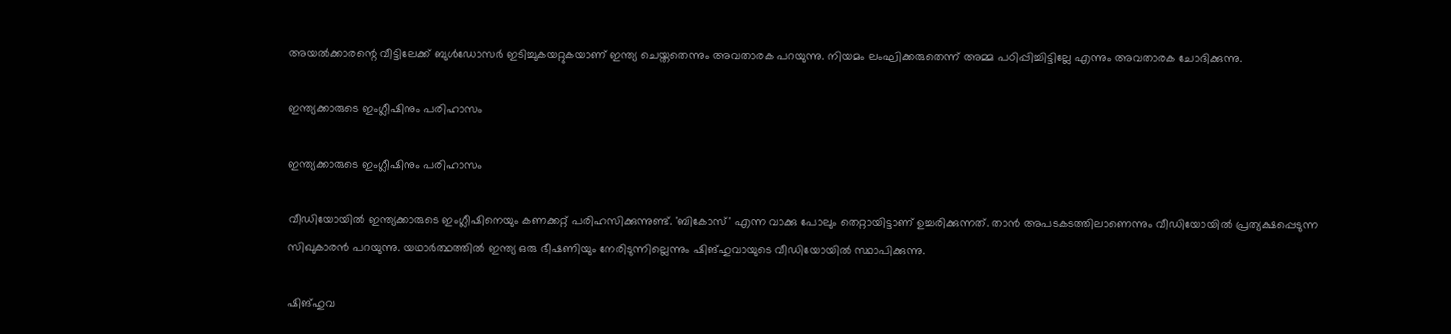അയല്‍ക്കാരന്റെ വീട്ടിലേക്ക് ബുള്‍ഡോസര്‍ ഇടിച്ചുകയറ്റുകയാണ് ഇന്ത്യ ചെയ്തതെന്നും അവതാരക പറയുന്നു. നിയമം ലംഘിക്കരുതെന്ന് അമ്മ പഠിപ്പിച്ചിട്ടില്ലേ എന്നും അവതാരക ചോദിക്കുന്നു.

ഇന്ത്യക്കാരുടെ ഇംഗ്ലീഷിനും പരിഹാസം

ഇന്ത്യക്കാരുടെ ഇംഗ്ലീഷിനും പരിഹാസം

വീഡിയോയില്‍ ഇന്ത്യക്കാരുടെ ഇംഗ്ലീഷിനെയും കണക്കറ്റ് പരിഹസിക്കുന്നുണ്ട്. 'ബികോസ്' എന്ന വാക്കു പോലും തെറ്റായിട്ടാണ് ഉച്ചരിക്കുന്നത്. താന്‍ അപടകടത്തിലാണെന്നും വീഡിയോയില്‍ പ്രത്യക്ഷപ്പെടുന്ന സിഖുകാരന്‍ പറയുന്നു. യഥാര്‍ത്ഥത്തില്‍ ഇന്ത്യ ഒരു ഭീഷണിയും നേരിടുന്നില്ലെന്നും ഷിങ്ഹുവായുടെ വീഡിയോയില്‍ സ്ഥാപിക്കുന്നു.

ഷിങ്ഹുവ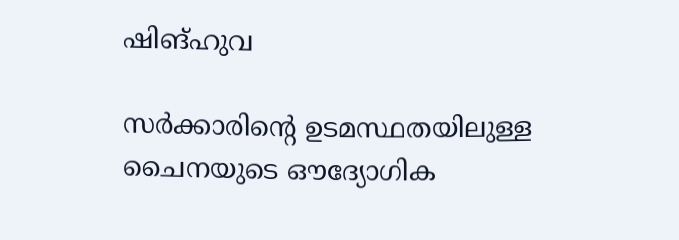ഷിങ്ഹുവ

സര്‍ക്കാരിന്റെ ഉടമസ്ഥതയിലുള്ള ചൈനയുടെ ഔദ്യോഗിക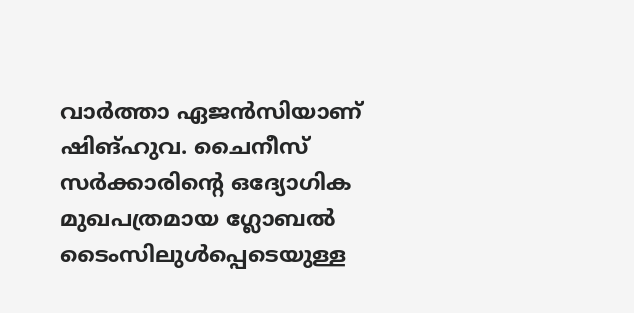വാര്‍ത്താ ഏജന്‍സിയാണ് ഷിങ്ഹുവ. ചൈനീസ് സര്‍ക്കാരിന്റെ ഒദ്യോഗിക മുഖപത്രമായ ഗ്ലോബല്‍ ടൈംസിലുള്‍പ്പെടെയുള്ള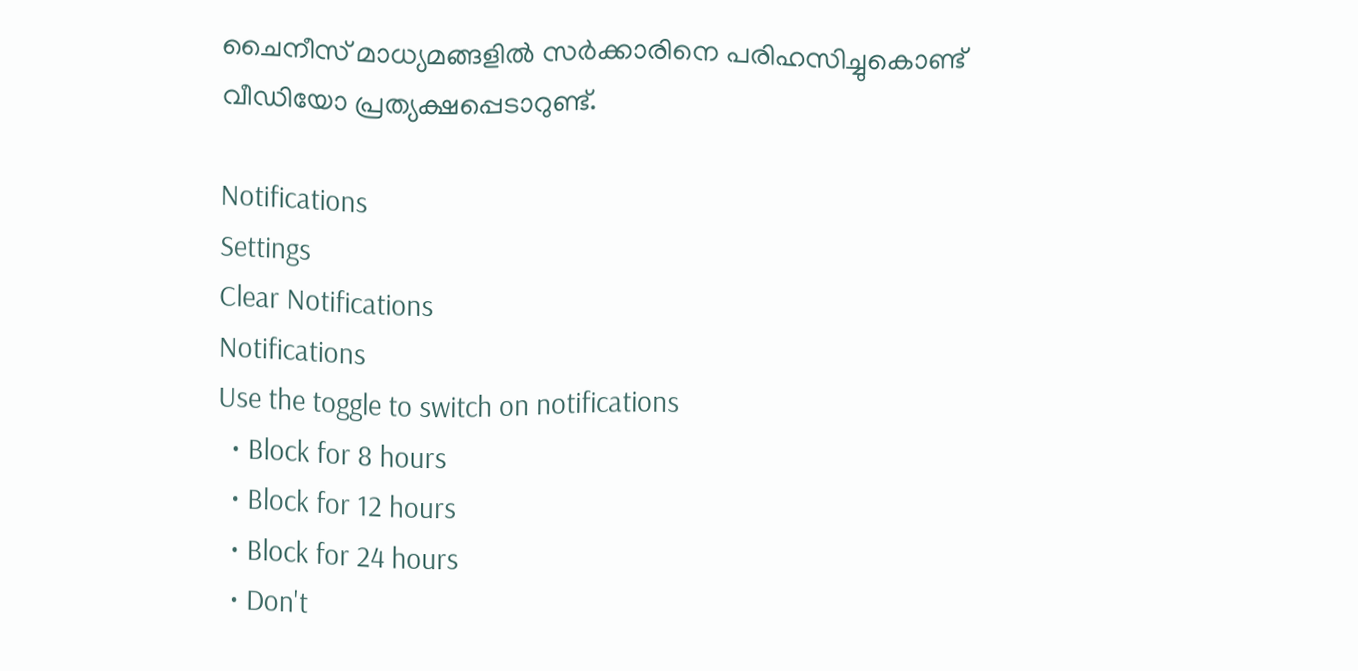ചൈനീസ് മാധ്യമങ്ങളില്‍ സര്‍ക്കാരിനെ പരിഹസിച്ചുകൊണ്ട് വീഡിയോ പ്രത്യക്ഷപ്പെടാറുണ്ട്.

Notifications
Settings
Clear Notifications
Notifications
Use the toggle to switch on notifications
  • Block for 8 hours
  • Block for 12 hours
  • Block for 24 hours
  • Don't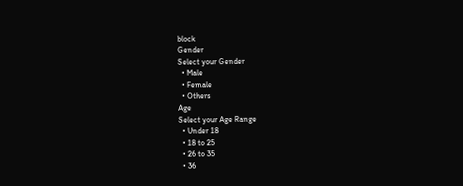block
Gender
Select your Gender
  • Male
  • Female
  • Others
Age
Select your Age Range
  • Under 18
  • 18 to 25
  • 26 to 35
  • 36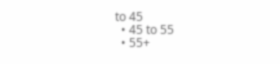to 45
  • 45 to 55
  • 55+